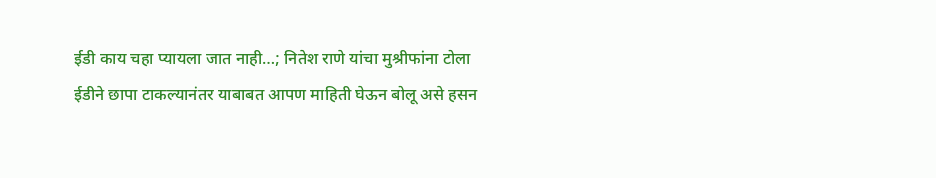ईडी काय चहा प्यायला जात नाही…; नितेश राणे यांचा मुश्रीफांना टोला
ईडीने छापा टाकल्यानंतर याबाबत आपण माहिती घेऊन बोलू असे हसन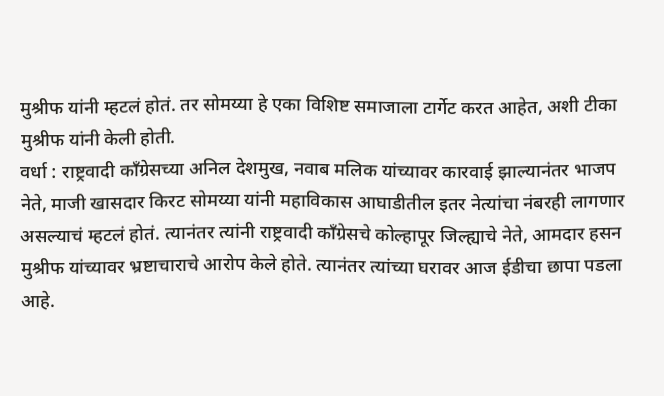मुश्रीफ यांनी म्हटलं होतं. तर सोमय्या हे एका विशिष्ट समाजाला टार्गेट करत आहेत, अशी टीका मुश्रीफ यांनी केली होती.
वर्धा : राष्ट्रवादी काँग्रेसच्या अनिल देशमुख, नवाब मलिक यांच्यावर कारवाई झाल्यानंतर भाजप नेते, माजी खासदार किरट सोमय्या यांनी महाविकास आघाडीतील इतर नेत्यांचा नंबरही लागणार असल्याचं म्हटलं होतं. त्यानंतर त्यांनी राष्ट्रवादी काँग्रेसचे कोल्हापूर जिल्ह्याचे नेते, आमदार हसन मुश्रीफ यांच्यावर भ्रष्टाचाराचे आरोप केले होते. त्यानंतर त्यांच्या घरावर आज ईडीचा छापा पडला आहे.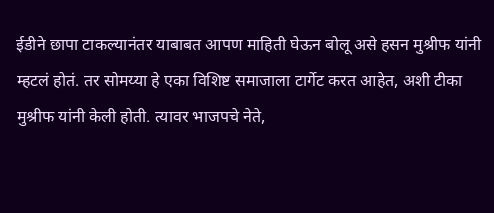ईडीने छापा टाकल्यानंतर याबाबत आपण माहिती घेऊन बोलू असे हसन मुश्रीफ यांनी म्हटलं होतं. तर सोमय्या हे एका विशिष्ट समाजाला टार्गेट करत आहेत, अशी टीका मुश्रीफ यांनी केली होती. त्यावर भाजपचे नेते,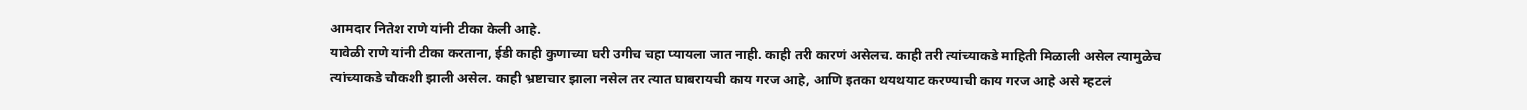आमदार नितेश राणे यांनी टीका केली आहे.
यावेळी राणे यांनी टीका करताना, ईडी काही कुणाच्या घरी उगीच चहा प्यायला जात नाही. काही तरी कारणं असेलच. काही तरी त्यांच्याकडे माहिती मिळाली असेल त्यामुळेच त्यांच्याकडे चौकशी झाली असेल. काही भ्रष्टाचार झाला नसेल तर त्यात घाबरायची काय गरज आहे, आणि इतका थयथयाट करण्याची काय गरज आहे असे म्हटलं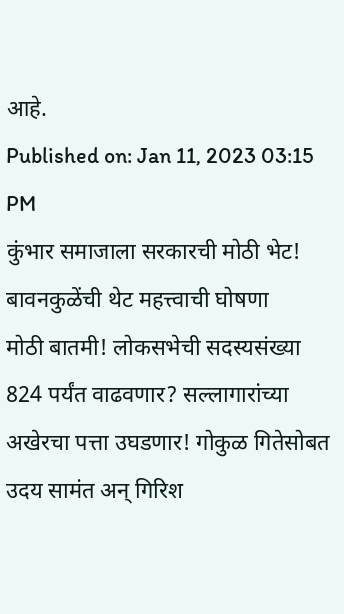आहे.
Published on: Jan 11, 2023 03:15 PM
कुंभार समाजाला सरकारची मोठी भेट! बावनकुळेंची थेट महत्त्वाची घोषणा
मोठी बातमी! लोकसभेची सदस्यसंख्या 824 पर्यंत वाढवणार? सल्लागारांच्या
अखेरचा पत्ता उघडणार! गोकुळ गितेसोबत उदय सामंत अन् गिरिश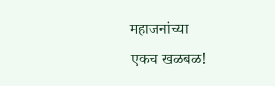महाजनांच्या
एकच खळबळ!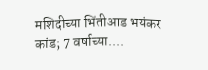मशिदीच्या भिंतीआड भयंकर कांड; 7 वर्षाच्या....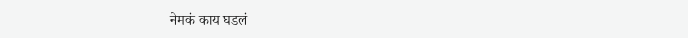नेमकं काय घडलं